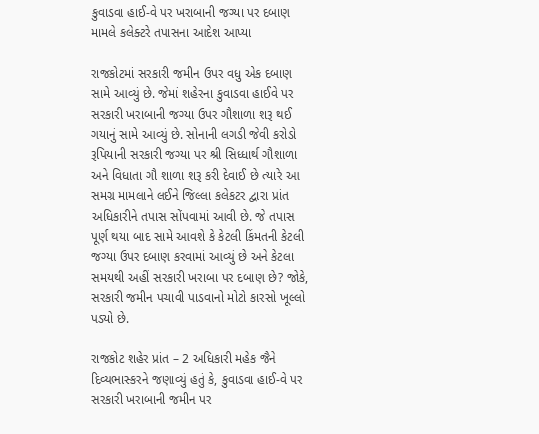કુવાડવા હાઈ-વે પર ખરાબાની જગ્યા પર દબાણ મામલે કલેક્ટરે તપાસના આદેશ આપ્યા

રાજકોટમાં સરકારી જમીન ઉપર વધુ એક દબાણ સામે આવ્યું છે. જેમાં શહેરના કુવાડવા હાઈવે પર સરકારી ખરાબાની જગ્યા ઉપર ગૌશાળા શરૂ થઈ ગયાનું સામે આવ્યું છે. સોનાની લગડી જેવી કરોડો રૂપિયાની સરકારી જગ્યા પર શ્રી સિધ્ધાર્થ ગૌશાળા અને વિધાતા ગૌ શાળા શરૂ કરી દેવાઈ છે ત્યારે આ સમગ્ર મામલાને લઈને જિલ્લા કલેકટર દ્વારા પ્રાંત અધિકારીને તપાસ સોંપવામાં આવી છે. જે તપાસ પૂર્ણ થયા બાદ સામે આવશે કે કેટલી કિંમતની કેટલી જગ્યા ઉપર દબાણ કરવામાં આવ્યું છે અને કેટલા સમયથી અહીં સરકારી ખરાબા પર દબાણ છે? જોકે, સરકારી જમીન પચાવી પાડવાનો મોટો કારસો ખૂલ્લો પડ્યો છે.

રાજકોટ શહેર પ્રાંત – 2 અધિકારી મહેક જૈને દિવ્યભાસ્કરને જણાવ્યું હતું કે, કુવાડવા હાઈ-વે પર સરકારી ખરાબાની જમીન પર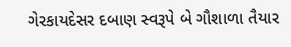ગેરકાયદેસર દબાણ સ્વરૂપે બે ગૌશાળા તૈયાર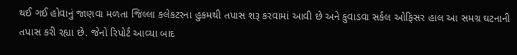થઈ ગઈ હોવાનું જાણવા મળતા જિલ્લા કલેકટરના હુકમથી તપાસ શરૂ કરવામાં આવી છે અને કુવાડવા સર્કલ ઓફિસર હાલ આ સમગ્ર ઘટનાની તપાસ કરી રહ્યા છે. જેનો રિપોર્ટ આવ્યા બાદ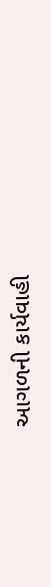આગળની કાર્યવાહી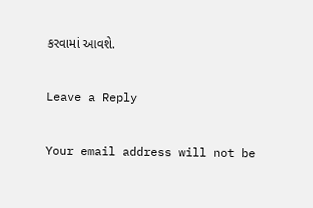કરવામાં આવશે.

Leave a Reply

Your email address will not be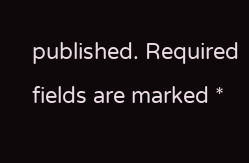published. Required fields are marked *